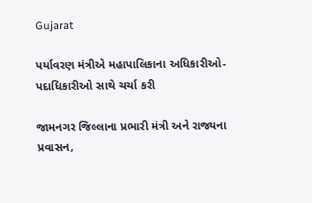Gujarat

પર્યાવરણ મંત્રીએ મહાપાલિકાના અધિકારીઓ-પદાધિકારીઓ સાથે ચર્ચા કરી

જામનગર જિલ્લાના પ્રભારી મંત્રી અને રાજ્યના પ્રવાસન,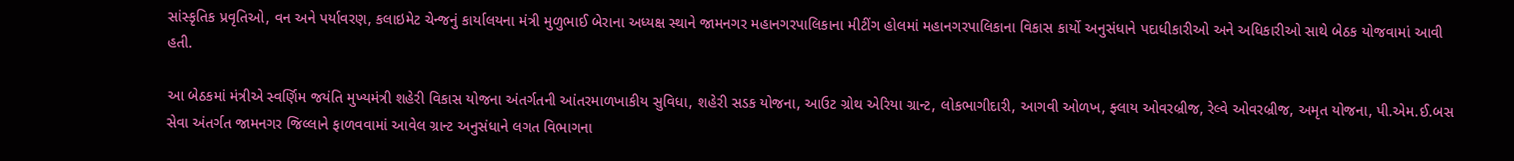સાંસ્કૃતિક પ્રવૃતિઓ, વન અને પર્યાવરણ, કલાઇમેટ ચેન્જનું કાર્યાલયના મંત્રી મુળુભાઈ બેરાના અધ્યક્ષ સ્થાને જામનગર મહાનગરપાલિકાના મીટીંગ હોલમાં મહાનગરપાલિકાના વિકાસ કાર્યો અનુસંધાને પદાધીકારીઓ અને અધિકારીઓ સાથે બેઠક યોજવામાં આવી હતી.

આ બેઠકમાં મંત્રીએ સ્વર્ણિમ જયંતિ મુખ્યમંત્રી શહેરી વિકાસ યોજના અંતર્ગતની આંતરમાળખાકીય સુવિધા, શહેરી સડક યોજના, આઉટ ગ્રોથ એરિયા ગ્રાન્ટ, લોકભાગીદારી, આગવી ઓળખ, ફ્લાય ઓવરબ્રીજ, રેલ્વે ઓવરબ્રીજ, અમૃત યોજના, પી.એમ.ઈ.બસ સેવા અંતર્ગત જામનગર જિલ્લાને ફાળવવામાં આવેલ ગ્રાન્ટ અનુસંધાને લગત વિભાગના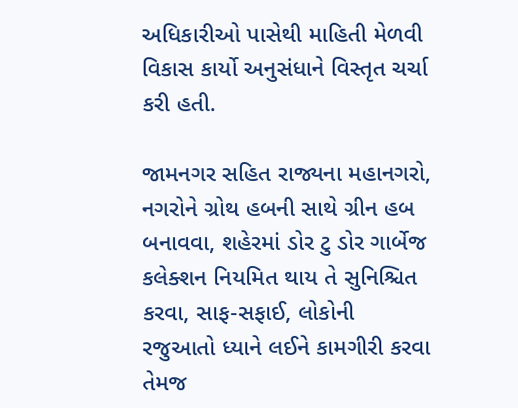અધિકારીઓ પાસેથી માહિતી મેળવી વિકાસ કાર્યો અનુસંધાને વિસ્તૃત ચર્ચા કરી હતી.

જામનગર સહિત રાજ્યના મહાનગરો, નગરોને ગ્રોથ હબની સાથે ગ્રીન હબ બનાવવા, શહેરમાં ડોર ટુ ડોર ગાર્બેજ કલેક્શન નિયમિત થાય તે સુનિશ્ચિત કરવા, સાફ-સફાઈ, લોકોની રજુઆતો ધ્યાને લઈને કામગીરી કરવા તેમજ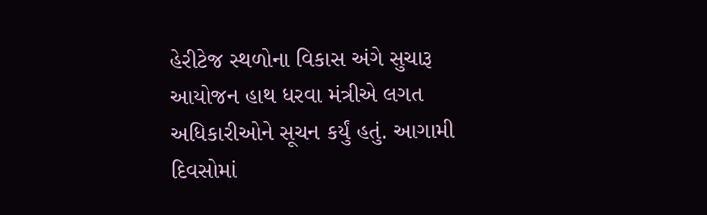હેરીટેજ સ્થળોના વિકાસ અંગે સુચારૂ આયોજન હાથ ધરવા મંત્રીએ લગત અધિકારીઓને સૂચન કર્યું હતું. આગામી દિવસોમાં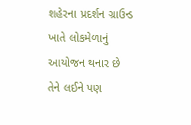શહેરના પ્રદર્શન ગ્રાઉન્ડ ખાતે લોકમેળાનું આયોજન થનાર છે તેને લઈને પણ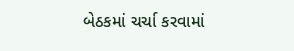બેઠકમાં ચર્ચા કરવામાં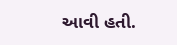આવી હતી.